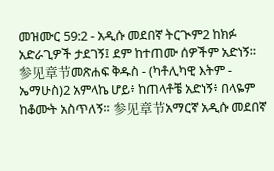መዝሙር 59:2 - አዲሱ መደበኛ ትርጒም2 ከክፉ አድራጊዎች ታደገኝ፤ ደም ከተጠሙ ሰዎችም አድነኝ። 参见章节መጽሐፍ ቅዱስ - (ካቶሊካዊ እትም - ኤማሁስ)2 አምላኬ ሆይ፥ ከጠላቶቼ አድነኝ፥ በላዬም ከቆሙት አስጥለኝ። 参见章节አማርኛ አዲሱ መደበኛ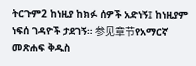ትርጉም2 ከነዚያ ከክፉ ሰዎች አድነኝ፤ ከነዚያም ነፍሰ ገዳዮች ታደገኝ። 参见章节የአማርኛ መጽሐፍ ቅዱስ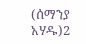(ሰማንያ አሃዱ)2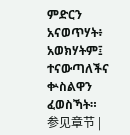ምድርን አናወጥሃት፥ አወክሃትም፤ ተናውጣለችና ቍስልዋን ፈወስኻት። 参见章节 |